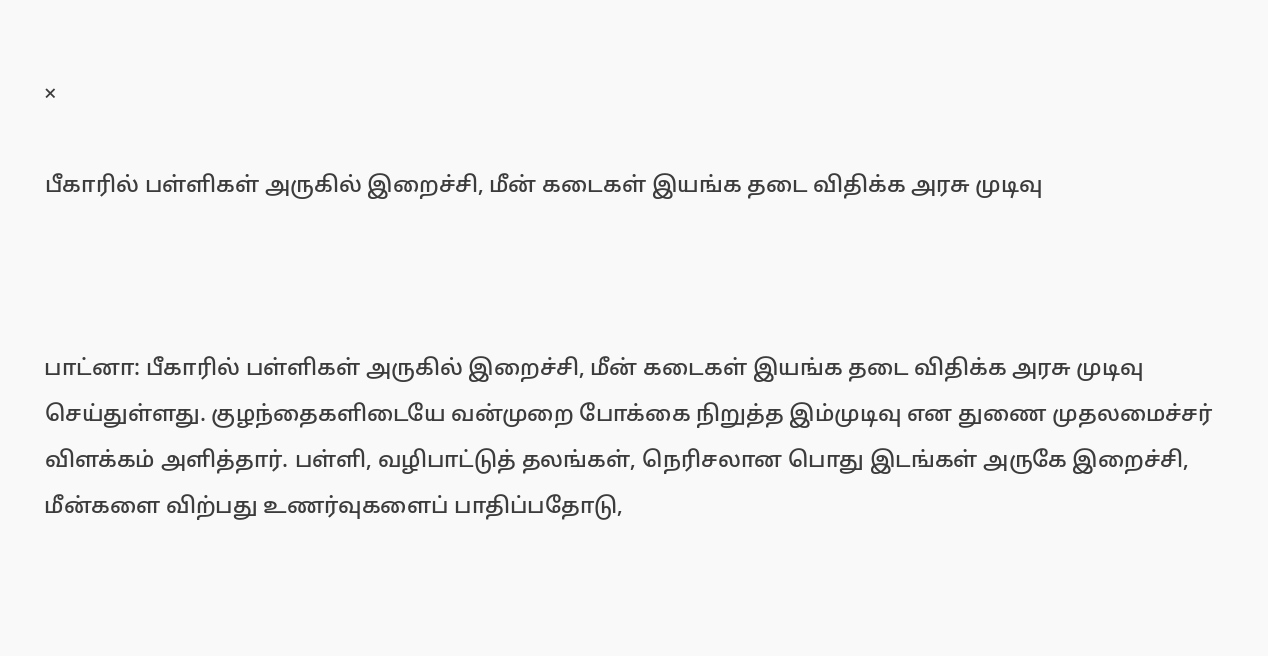×

பீகாரில் பள்ளிகள் அருகில் இறைச்சி, மீன் கடைகள் இயங்க தடை விதிக்க அரசு முடிவு



பாட்னா: பீகாரில் பள்ளிகள் அருகில் இறைச்சி, மீன் கடைகள் இயங்க தடை விதிக்க அரசு முடிவு செய்துள்ளது. குழந்தைகளிடையே வன்முறை போக்கை நிறுத்த இம்முடிவு என துணை முதலமைச்சர் விளக்கம் அளித்தார். பள்ளி, வழிபாட்டுத் தலங்கள், நெரிசலான பொது இடங்கள் அருகே இறைச்சி, மீன்களை விற்பது உணர்வுகளைப் பாதிப்பதோடு,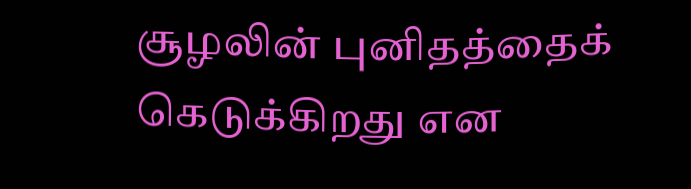சூழலின் புனிதத்தைக் கெடுக்கிறது என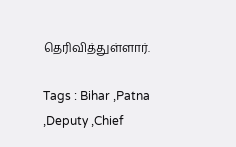தெரிவித்துள்ளார்.

Tags : Bihar ,Patna ,Deputy ,Chief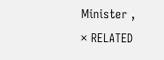Minister ,
× RELATED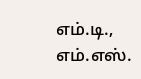எம்.டி., எம்.எஸ்.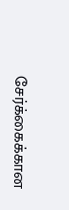சேர்க்கைக்கான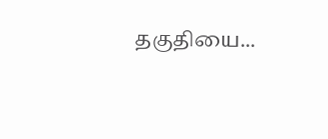தகுதியை...